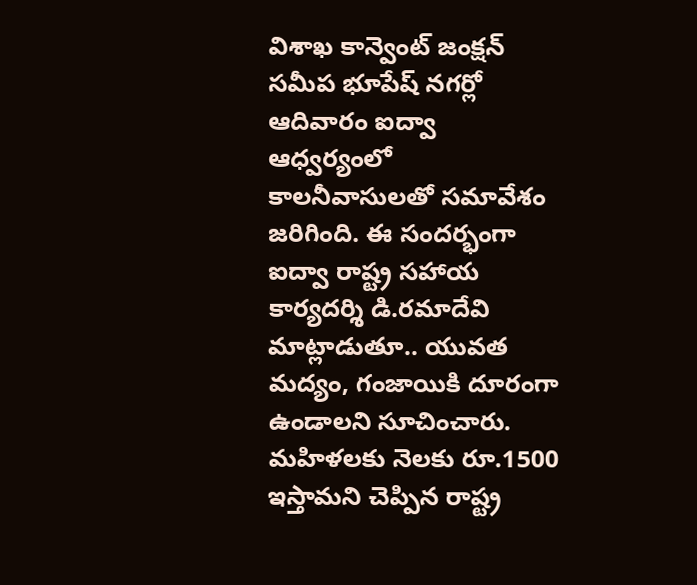విశాఖ కాన్వెంట్ జంక్షన్ సమీప భూపేష్ నగర్లో ఆదివారం ఐద్వా ఆధ్వర్యంలో కాలనీవాసులతో సమావేశం జరిగింది. ఈ సందర్భంగా ఐద్వా రాష్ట్ర సహాయ కార్యదర్శి డి.రమాదేవి మాట్లాడుతూ.. యువత మద్యం, గంజాయికి దూరంగా ఉండాలని సూచించారు. మహిళలకు నెలకు రూ.1500 ఇస్తామని చెప్పిన రాష్ట్ర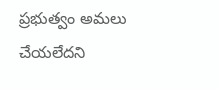ప్రభుత్వం అమలు చేయలేదని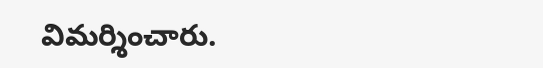విమర్శించారు.